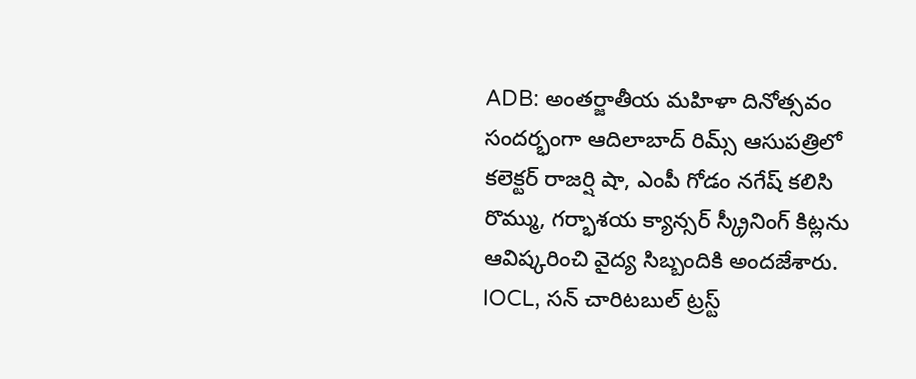ADB: అంతర్జాతీయ మహిళా దినోత్సవం సందర్భంగా ఆదిలాబాద్ రిమ్స్ ఆసుపత్రిలో కలెక్టర్ రాజర్షి షా, ఎంపీ గోడం నగేష్ కలిసి రొమ్ము, గర్భాశయ క్యాన్సర్ స్క్రీనింగ్ కిట్లను ఆవిష్కరించి వైద్య సిబ్బందికి అందజేశారు. IOCL, సన్ చారిటబుల్ ట్రస్ట్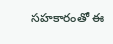సహకారంతో ఈ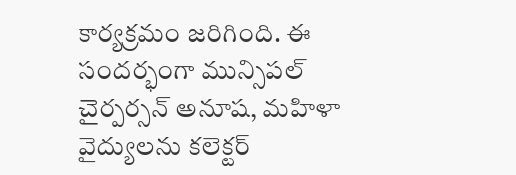కార్యక్రమం జరిగింది. ఈ సందర్భంగా మున్సిపల్ చైర్పర్సన్ అనూష, మహిళా వైద్యులను కలెక్టర్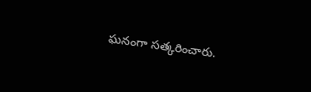ఘనంగా సత్కరించారు.